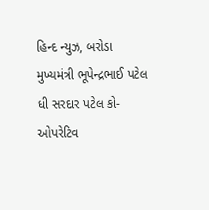હિન્દ ન્યુઝ, બરોડા
મુખ્યમંત્રી ભૂપેન્દ્રભાઈ પટેલ ધી સરદાર પટેલ કો-ઓપરેટિવ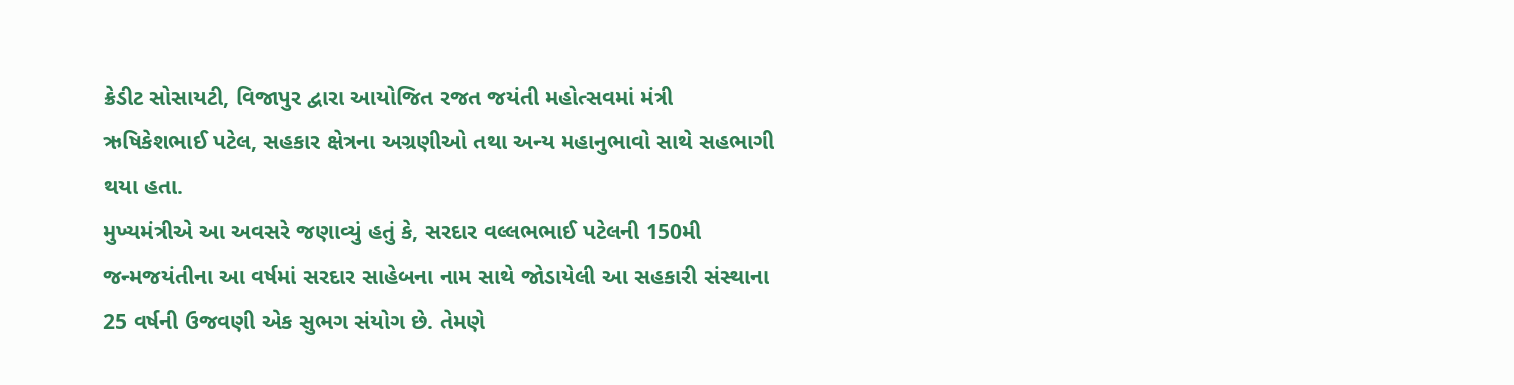ક્રેડીટ સોસાયટી, વિજાપુર દ્વારા આયોજિત રજત જયંતી મહોત્સવમાં મંત્રી ઋષિકેશભાઈ પટેલ, સહકાર ક્ષેત્રના અગ્રણીઓ તથા અન્ય મહાનુભાવો સાથે સહભાગી થયા હતા.
મુખ્યમંત્રીએ આ અવસરે જણાવ્યું હતું કે, સરદાર વલ્લભભાઈ પટેલની 150મી જન્મજયંતીના આ વર્ષમાં સરદાર સાહેબના નામ સાથે જોડાયેલી આ સહકારી સંસ્થાના 25 વર્ષની ઉજવણી એક સુભગ સંયોગ છે. તેમણે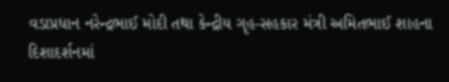વડાપ્રધાન નરેન્દ્રભાઈ મોદી તથા કેન્દ્રીય ગૃહ-સહકાર મંત્રી અમિતભાઈ શાહના દિશાદર્શનમાં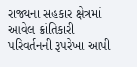રાજ્યના સહકાર ક્ષેત્રમાં આવેલ ક્રાંતિકારી પરિવર્તનની રૂપરેખા આપી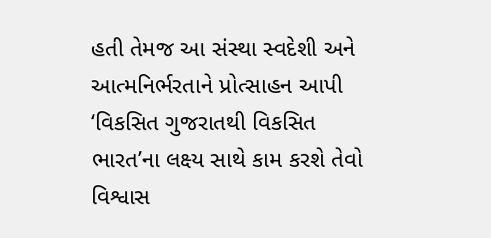હતી તેમજ આ સંસ્થા સ્વદેશી અને આત્મનિર્ભરતાને પ્રોત્સાહન આપી ‘વિકસિત ગુજરાતથી વિકસિત ભારત’ના લક્ષ્ય સાથે કામ કરશે તેવો વિશ્વાસ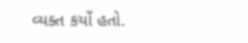વ્યક્ત કર્યો હતો.